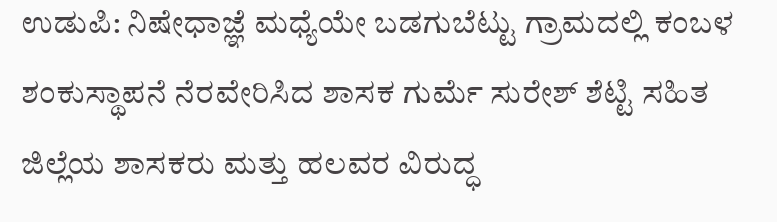ಉಡುಪಿ: ನಿಷೇಧಾಜ್ಞೆ ಮಧ್ಯೆಯೇ ಬಡಗುಬೆಟ್ಟು ಗ್ರಾಮದಲ್ಲಿ ಕಂಬಳ ಶಂಕುಸ್ಥಾಪನೆ ನೆರವೇರಿಸಿದ ಶಾಸಕ ಗುರ್ಮೆ ಸುರೇಶ್ ಶೆಟ್ಟಿ ಸಹಿತ ಜಿಲ್ಲೆಯ ಶಾಸಕರು ಮತ್ತು ಹಲವರ ವಿರುದ್ಧ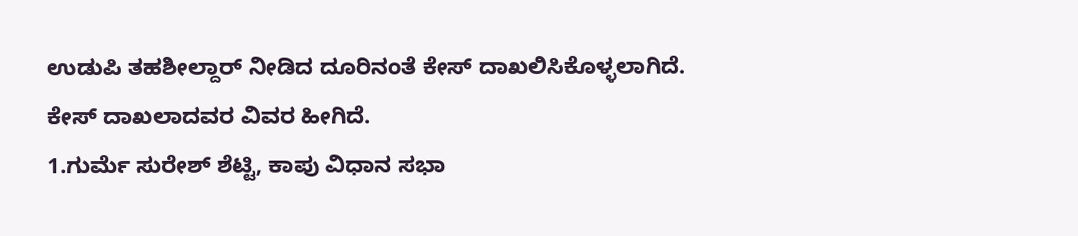ಉಡುಪಿ ತಹಶೀಲ್ದಾರ್ ನೀಡಿದ ದೂರಿನಂತೆ ಕೇಸ್ ದಾಖಲಿಸಿಕೊಳ್ಳಲಾಗಿದೆ.
ಕೇಸ್ ದಾಖಲಾದವರ ವಿವರ ಹೀಗಿದೆ.
1.ಗುರ್ಮೆ ಸುರೇಶ್ ಶೆಟ್ಟಿ, ಕಾಪು ವಿಧಾನ ಸಭಾ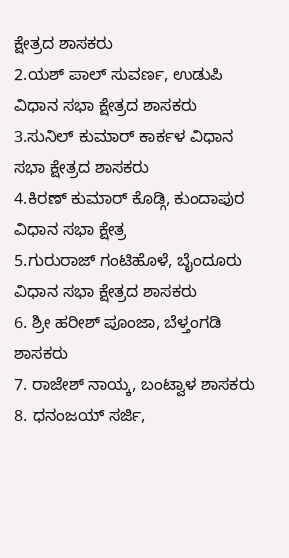ಕ್ಷೇತ್ರದ ಶಾಸಕರು
2.ಯಶ್ ಪಾಲ್ ಸುವರ್ಣ, ಉಡುಪಿ ವಿಧಾನ ಸಭಾ ಕ್ಷೇತ್ರದ ಶಾಸಕರು
3.ಸುನಿಲ್ ಕುಮಾರ್ ಕಾರ್ಕಳ ವಿಧಾನ ಸಭಾ ಕ್ಷೇತ್ರದ ಶಾಸಕರು
4.ಕಿರಣ್ ಕುಮಾರ್ ಕೊಡ್ಗಿ, ಕುಂದಾಪುರ ವಿಧಾನ ಸಭಾ ಕ್ಷೇತ್ರ
5.ಗುರುರಾಜ್ ಗಂಟಿಹೊಳೆ, ಬೈಂದೂರು ವಿಧಾನ ಸಭಾ ಕ್ಷೇತ್ರದ ಶಾಸಕರು
6. ಶ್ರೀ ಹರೀಶ್ ಪೂಂಜಾ, ಬೆಳ್ತಂಗಡಿ ಶಾಸಕರು
7. ರಾಜೇಶ್ ನಾಯ್ಕ, ಬಂಟ್ವಾಳ ಶಾಸಕರು
8. ಧನಂಜಯ್ ಸರ್ಜಿ,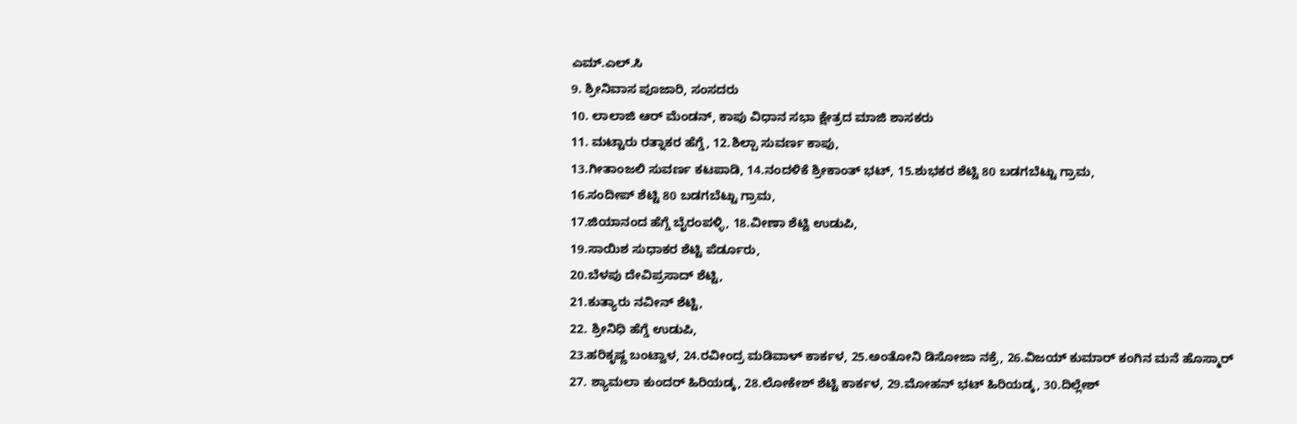ಎಮ್.ಎಲ್.ಸಿ
9. ಶ್ರೀನಿವಾಸ ಪೂಜಾರಿ, ಸಂಸದರು
10. ಲಾಲಾಜಿ ಆರ್ ಮೆಂಡನ್, ಕಾಪು ವಿಧಾನ ಸಭಾ ಕ್ಷೇತ್ರದ ಮಾಜಿ ಶಾಸಕರು
11. ಮಟ್ಟಾರು ರತ್ನಾಕರ ಹೆಗ್ಡೆ, 12.ಶಿಲ್ಪಾ ಸುವರ್ಣ ಕಾಪು,
13.ಗೀತಾಂಜಲಿ ಸುವರ್ಣ ಕಟಪಾಡಿ, 14.ನಂದಳಿಕೆ ಶ್ರೀಕಾಂತ್ ಭಟ್, 15.ಶುಭಕರ ಶೆಟ್ಟಿ 80 ಬಡಗಬೆಟ್ಟು ಗ್ರಾಮ,
16.ಸಂದೀಪ್ ಶೆಟ್ಟಿ 80 ಬಡಗಬೆಟ್ಟು ಗ್ರಾಮ,
17.ಜಿಯಾನಂದ ಹೆಗ್ಡೆ ಬೈರಂಪಳ್ಳಿ, 18.ವೀಣಾ ಶೆಟ್ಟಿ ಉಡುಪಿ,
19.ಸಾಯಿಶ ಸುಧಾಕರ ಶೆಟ್ಟಿ ಪೆರ್ಡೂರು,
20.ಬೆಳಪು ದೇವಿಪ್ರಸಾದ್ ಶೆಟ್ಟಿ,
21.ಕುತ್ಯಾರು ನವೀನ್ ಶೆಟ್ಟಿ,
22. ಶ್ರೀನಿಧಿ ಹೆಗ್ಡೆ ಉಡುಪಿ,
23.ಹರಿಕೃಷ್ಣ ಬಂಟ್ವಾಳ, 24.ರವೀಂದ್ರ ಮಡಿವಾಳ್ ಕಾರ್ಕಳ, 25.ಅಂತೋನಿ ಡಿಸೋಜಾ ನಕ್ರೆ, 26.ವಿಜಯ್ ಕುಮಾರ್ ಕಂಗಿನ ಮನೆ ಹೊಸ್ಮಾರ್
27. ಶ್ಯಾಮಲಾ ಕುಂದರ್ ಹಿರಿಯಡ್ಕ, 28.ಲೋಕೇಶ್ ಶೆಟ್ಟಿ ಕಾರ್ಕಳ, 29.ಮೋಹನ್ ಭಟ್ ಹಿರಿಯಡ್ಕ, 30.ದಿಲ್ಲೇಶ್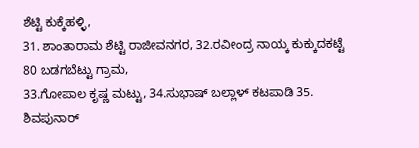ಶೆಟ್ಟಿ ಕುಕ್ಕೆಹಳ್ಳಿ,
31. ಶಾಂತಾರಾಮ ಶೆಟ್ಟಿ ರಾಜೀವನಗರ, 32.ರವೀಂದ್ರ ನಾಯ್ಕ ಕುಕ್ಕುದಕಟ್ಟೆ 80 ಬಡಗಬೆಟ್ಟು ಗ್ರಾಮ,
33.ಗೋಪಾಲ ಕೃಷ್ಣ ಮಟ್ಟು, 34.ಸುಭಾಷ್ ಬಲ್ಲಾಳ್ ಕಟಪಾಡಿ 35. ಶಿವಪುನಾರ್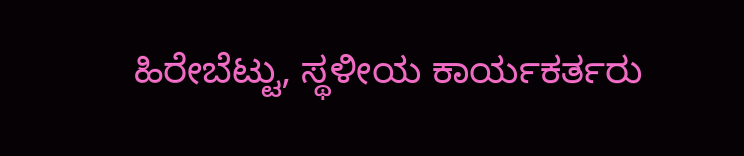ಹಿರೇಬೆಟ್ಟು, ಸ್ಥಳೀಯ ಕಾರ್ಯಕರ್ತರು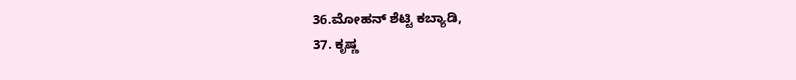36.ಮೋಹನ್ ಶೆಟ್ಟಿ ಕಬ್ಯಾಡಿ,
37. ಕೃಷ್ಣ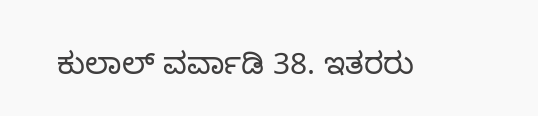ಕುಲಾಲ್ ವರ್ವಾಡಿ 38. ಇತರರು